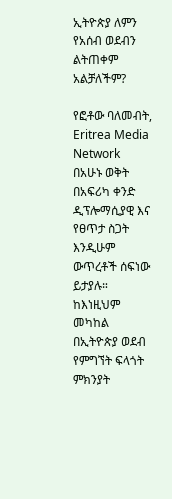ኢትዮጵያ ለምን የአሰብ ወደብን ልትጠቀም አልቻለችም?

የፎቶው ባለመብት, Eritrea Media Network
በአሁኑ ወቅት በአፍሪካ ቀንድ ዲፕሎማሲያዊ እና የፀጥታ ስጋት እንዲሁም ውጥረቶች ሰፍነው ይታያሉ። ከእነዚህም መካከል በኢትዮጵያ ወደብ የምግኘት ፍላጎት ምክንያት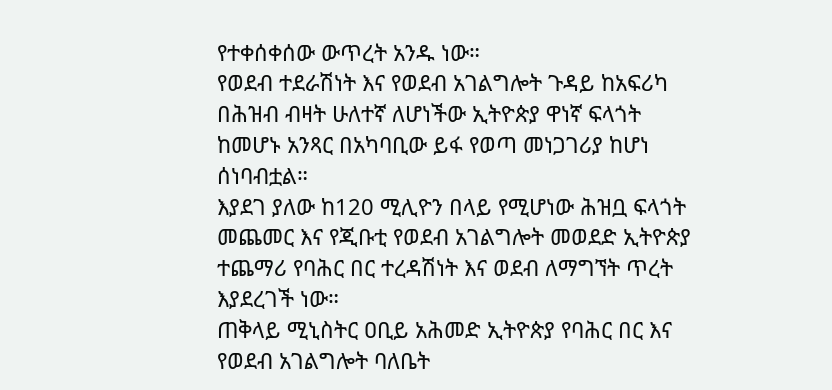የተቀሰቀሰው ውጥረት አንዱ ነው።
የወደብ ተደራሽነት እና የወደብ አገልግሎት ጉዳይ ከአፍሪካ በሕዝብ ብዛት ሁለተኛ ለሆነችው ኢትዮጵያ ዋነኛ ፍላጎት ከመሆኑ አንጻር በአካባቢው ይፋ የወጣ መነጋገሪያ ከሆነ ሰነባብቷል።
እያደገ ያለው ከ120 ሚሊዮን በላይ የሚሆነው ሕዝቧ ፍላጎት መጨመር እና የጂቡቲ የወደብ አገልግሎት መወደድ ኢትዮጵያ ተጨማሪ የባሕር በር ተረዳሽነት እና ወደብ ለማግኘት ጥረት እያደረገች ነው።
ጠቅላይ ሚኒስትር ዐቢይ አሕመድ ኢትዮጵያ የባሕር በር እና የወደብ አገልግሎት ባለቤት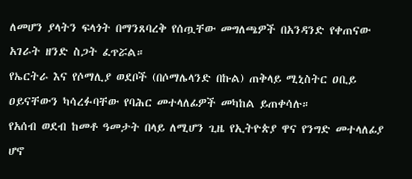ለመሆን ያላትን ፍላጎት በማንጸባረቅ የሰጧቸው መግለጫዎች በአንዳንድ የቀጠናው አገራት ዘንድ ስጋት ፈጥሯል።
የኤርትራ እና የሶማሊያ ወደቦች (በሶማሌላንድ በኩል) ጠቅላይ ሚኒስትር ዐቢይ ዐይናቸውን ካሳረፉባቸው የባሕር መተላለፊዎች መካከል ይጠቀሳሉ።
የአሰብ ወደብ ከመቶ ዓመታት በላይ ለሚሆን ጊዜ የኢትዮጵያ ዋና የንግድ መተላለፊያ ሆኖ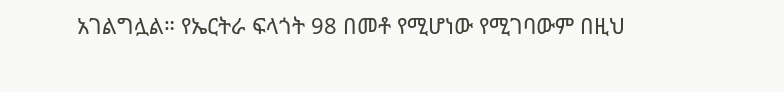አገልግሏል። የኤርትራ ፍላጎት 98 በመቶ የሚሆነው የሚገባውም በዚህ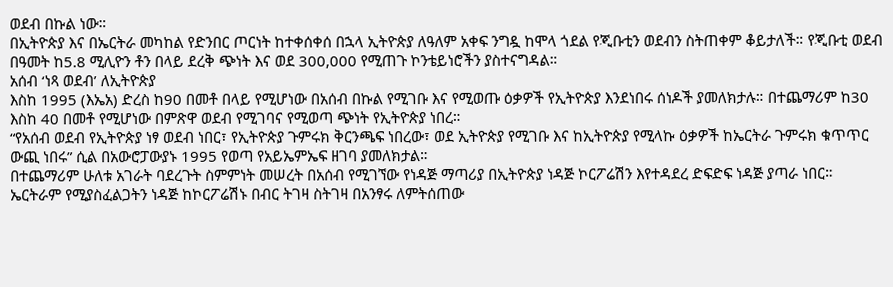ወደብ በኩል ነው።
በኢትዮጵያ እና በኤርትራ መካከል የድንበር ጦርነት ከተቀሰቀሰ በኋላ ኢትዮጵያ ለዓለም አቀፍ ንግዷ ከሞላ ጎደል የጂቡቲን ወደብን ስትጠቀም ቆይታለች። የጂቡቲ ወደብ በዓመት ከ5.8 ሚሊዮን ቶን በላይ ደረቅ ጭነት እና ወደ 300,000 የሚጠጉ ኮንቴይነሮችን ያስተናግዳል።
አሰብ ‘ነጻ ወደብ’ ለኢትዮጵያ
እስከ 1995 (እኤአ) ድረስ ከ90 በመቶ በላይ የሚሆነው በአሰብ በኩል የሚገቡ እና የሚወጡ ዕቃዎች የኢትዮጵያ እንደነበሩ ሰነዶች ያመለክታሉ። በተጨማሪም ከ30 እስከ 40 በመቶ የሚሆነው በምጽዋ ወደብ የሚገባና የሚወጣ ጭነት የኢትዮጵያ ነበረ።
“የአሰብ ወደብ የኢትዮጵያ ነፃ ወደብ ነበር፣ የኢትዮጵያ ጉምሩክ ቅርንጫፍ ነበረው፣ ወደ ኢትዮጵያ የሚገቡ እና ከኢትዮጵያ የሚላኩ ዕቃዎች ከኤርትራ ጉምሩክ ቁጥጥር ውጪ ነበሩ” ሲል በአውሮፓውያኑ 1995 የወጣ የአይኤምኤፍ ዘገባ ያመለክታል።
በተጨማሪም ሁለቱ አገራት ባደረጉት ስምምነት መሠረት በአሰብ የሚገኘው የነዳጅ ማጣሪያ በኢትዮጵያ ነዳጅ ኮርፖሬሽን እየተዳደረ ድፍድፍ ነዳጅ ያጣራ ነበር።
ኤርትራም የሚያስፈልጋትን ነዳጅ ከኮርፖሬሽኑ በብር ትገዛ ስትገዛ በአንፃሩ ለምትሰጠው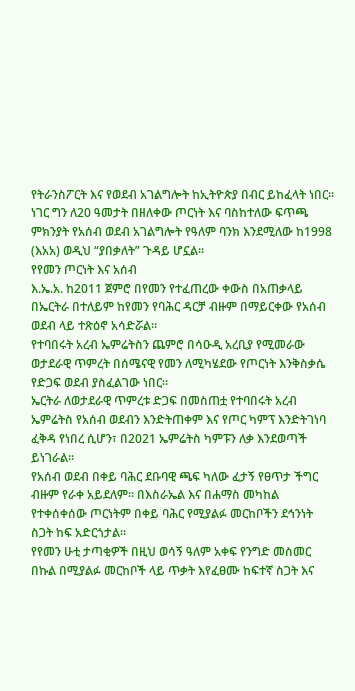የትራንስፖርት እና የወደብ አገልግሎት ከኢትዮጵያ በብር ይከፈላት ነበር።
ነገር ግን ለ20 ዓመታት በዘለቀው ጦርነት እና ባስከተለው ፍጥጫ ምክንያት የአሰብ ወደብ አገልግሎት የዓለም ባንክ እንደሚለው ከ1998 (እአአ) ወዲህ “ያበቃለት” ጉዳይ ሆኗል።
የየመን ጦርነት እና አሰብ
እ.ኤ.አ. ከ2011 ጀምሮ በየመን የተፈጠረው ቀውስ በአጠቃላይ በኤርትራ በተለይም ከየመን የባሕር ዳርቻ ብዙም በማይርቀው የአሰብ ወደብ ላይ ተጽዕኖ አሳድሯል።
የተባበሩት አረብ ኤምሬትስን ጨምሮ በሳዑዲ አረቢያ የሚመራው ወታደራዊ ጥምረት በሰሜናዊ የመን ለሚካሄደው የጦርነት እንቅስቃሴ የድጋፍ ወደብ ያስፈልገው ነበር።
ኤርትራ ለወታደራዊ ጥምረቱ ድጋፍ በመስጠቷ የተባበሩት አረብ ኤምሬትስ የአሰብ ወደብን እንድትጠቀም እና የጦር ካምፕ እንድትገነባ ፈቅዳ የነበረ ሲሆን፣ በ2021 ኤምሬትስ ካምፑን ለቃ እንደወጣች ይነገራል።
የአሰብ ወደብ በቀይ ባሕር ደቡባዊ ጫፍ ካለው ፈታኝ የፀጥታ ችግር ብዙም የራቀ አይደለም። በእስራኤል እና በሐማስ መካከል የተቀሰቀሰው ጦርነትም በቀይ ባሕር የሚያልፉ መርከቦችን ደኅንነት ስጋት ከፍ አድርጎታል።
የየመን ሁቲ ታጣቂዎች በዚህ ወሳኝ ዓለም አቀፍ የንግድ መስመር በኩል በሚያልፉ መርከቦች ላይ ጥቃት እየፈፀሙ ከፍተኛ ስጋት እና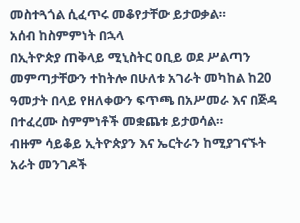መስተጓጎል ሲፈጥሩ መቆየታቸው ይታወቃል።
አሰብ ከስምምነት በኋላ
በኢትዮጵያ ጠቅላይ ሚኒስትር ዐቢይ ወደ ሥልጣን መምጣታቸውን ተከትሎ በሁለቱ አገራት መካከል ከ20 ዓመታት በላይ የዘለቀውን ፍጥጫ በአሥመራ እና በጅዳ በተፈረሙ ስምምነቶች መቋጨቱ ይታወሳል።
ብዙም ሳይቆይ ኢትዮጵያን እና ኤርትራን ከሚያገናኙት አራት መንገዶች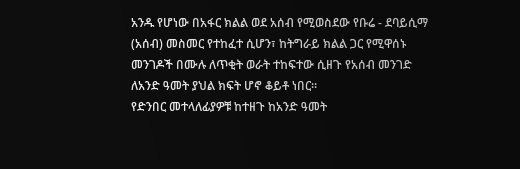አንዱ የሆነው በአፋር ክልል ወደ አሰብ የሚወስደው የቡሬ - ደባይሲማ (አሰብ) መስመር የተከፈተ ሲሆን፣ ከትግራይ ክልል ጋር የሚዋሰኑ መንገዶች በሙሉ ለጥቂት ወራት ተከፍተው ሲዘጉ የአሰብ መንገድ ለአንድ ዓመት ያህል ክፍት ሆኖ ቆይቶ ነበር።
የድንበር መተላለፊያዎቹ ከተዘጉ ከአንድ ዓመት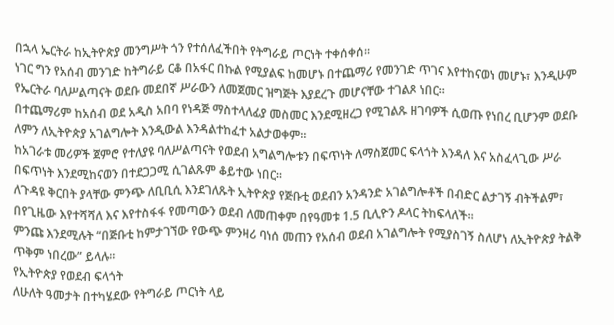በኋላ ኤርትራ ከኢትዮጵያ መንግሥት ጎን የተሰለፈችበት የትግራይ ጦርነት ተቀሰቀሰ።
ነገር ግን የአሰብ መንገድ ከትግራይ ርቆ በአፋር በኩል የሚያልፍ ከመሆኑ በተጨማሪ የመንገድ ጥገና እየተከናወነ መሆኑ፣ እንዲሁም የኤርትራ ባለሥልጣናት ወደቡ መደበኛ ሥራውን ለመጀመር ዝግጅት እያደረጉ መሆናቸው ተገልጾ ነበር።
በተጨማሪም ከአሰብ ወደ አዲስ አበባ የነዳጅ ማስተላለፊያ መስመር እንደሚዘረጋ የሚገልጹ ዘገባዎች ሲወጡ የነበረ ቢሆንም ወደቡ ለምን ለኢትዮጵያ አገልግሎት እንዲውል እንዳልተከፈተ አልታወቀም።
ከአገራቱ መሪዎች ጀምሮ የተለያዩ ባለሥልጣናት የወደብ አግልግሎቱን በፍጥነት ለማስጀመር ፍላጎት እንዳለ እና አስፈላጊው ሥራ በፍጥነት እንደሚከናወን በተደጋጋሚ ሲገልጹም ቆይተው ነበር።
ለጉዳዩ ቅርበት ያላቸው ምንጭ ለቢቢሲ እንደገለጹት ኢትዮጵያ የጅቡቲ ወደብን አንዳንድ አገልግሎቶች በብድር ልታገኝ ብትችልም፣ በየጊዜው እየተሻሻለ እና እየተስፋፋ የመጣውን ወደብ ለመጠቀም በየዓመቱ 1.5 ቢሊዮን ዶላር ትከፍላለች።
ምንጩ እንደሚሉት “በጅቡቲ ከምታገኘው የውጭ ምንዛሪ ባነሰ መጠን የአሰብ ወደብ አገልግሎት የሚያስገኝ ስለሆነ ለኢትዮጵያ ትልቅ ጥቅም ነበረው” ይላሉ።
የኢትዮጵያ የወደብ ፍላጎት
ለሁለት ዓመታት በተካሄደው የትግራይ ጦርነት ላይ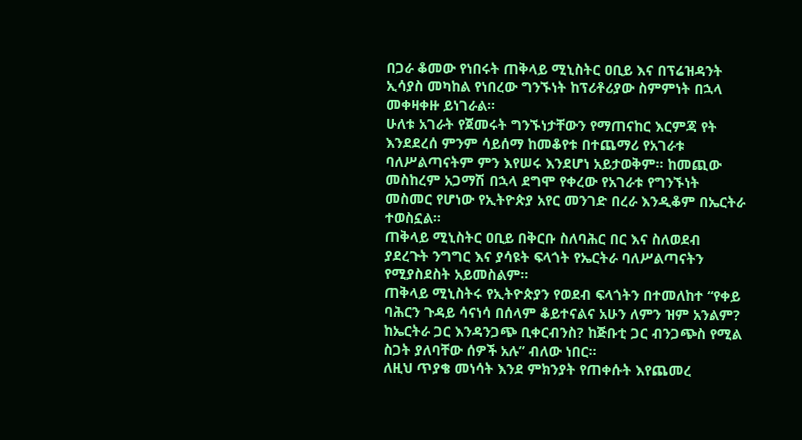በጋራ ቆመው የነበሩት ጠቅላይ ሚኒስትር ዐቢይ እና በፕሬዝዳንት ኢሳያስ መካከል የነበረው ግንኙነት ከፕሪቶሪያው ስምምነት በኋላ መቀዛቀዙ ይነገራል።
ሁለቱ አገራት የጀመሩት ግንኙነታቸውን የማጠናከር እርምጃ የት እንደደረሰ ምንም ሳይሰማ ከመቆየቱ በተጨማሪ የአገራቱ ባለሥልጣናትም ምን እየሠሩ እንደሆነ አይታወቅም። ከመጪው መስከረም አጋማሽ በኋላ ደግሞ የቀረው የአገራቱ የግንኙነት መስመር የሆነው የኢትዮጵያ አየር መንገድ በረራ እንዲቆም በኤርትራ ተወስኗል።
ጠቅላይ ሚኒስትር ዐቢይ በቅርቡ ስለባሕር በር እና ስለወደብ ያደረጉት ንግግር እና ያሳዩት ፍላጎት የኤርትራ ባለሥልጣናትን የሚያስደስት አይመስልም።
ጠቅላይ ሚኒስትሩ የኢትዮጵያን የወደብ ፍላጎትን በተመለከተ “የቀይ ባሕርን ጉዳይ ሳናነሳ በሰላም ቆይተናልና አሁን ለምን ዝም አንልም? ከኤርትራ ጋር እንዳንጋጭ ቢቀርብንስ? ከጅቡቲ ጋር ብንጋጭስ የሚል ስጋት ያለባቸው ሰዎች አሉ” ብለው ነበር።
ለዚህ ጥያቄ መነሳት እንደ ምክንያት የጠቀሱት እየጨመረ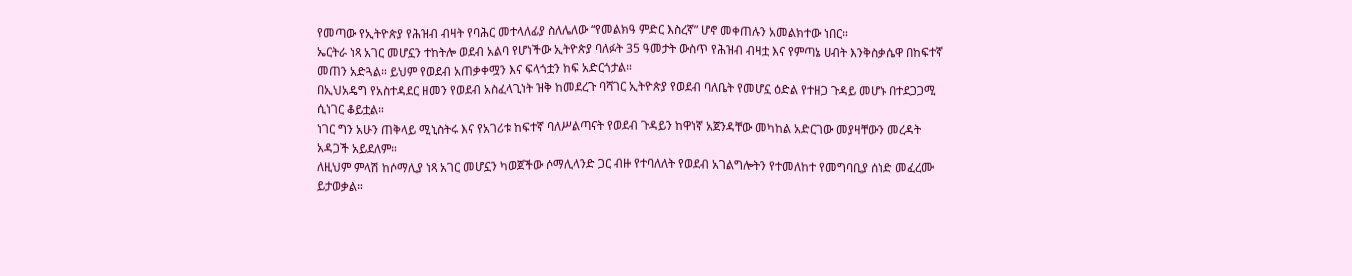የመጣው የኢትዮጵያ የሕዝብ ብዛት የባሕር መተላለፊያ ስለሌለው “የመልክዓ ምድር እስረኛ” ሆኖ መቀጠሉን አመልክተው ነበር።
ኤርትራ ነጻ አገር መሆኗን ተከትሎ ወደብ አልባ የሆነችው ኢትዮጵያ ባለፉት 35 ዓመታት ውስጥ የሕዝብ ብዛቷ እና የምጣኔ ሀብት እንቅስቃሴዋ በከፍተኛ መጠን አድጓል። ይህም የወደብ አጠቃቀሟን እና ፍላጎቷን ከፍ አድርጎታል።
በኢህአዴግ የአስተዳደር ዘመን የወደብ አስፈላጊነት ዝቅ ከመደረጉ ባሻገር ኢትዮጵያ የወደብ ባለቤት የመሆኗ ዕድል የተዘጋ ጉዳይ መሆኑ በተደጋጋሚ ሲነገር ቆይቷል።
ነገር ግን አሁን ጠቅላይ ሚኒስትሩ እና የአገሪቱ ከፍተኛ ባለሥልጣናት የወደብ ጉዳይን ከዋነኛ አጀንዳቸው መካከል አድርገው መያዛቸውን መረዳት አዳጋች አይደለም።
ለዚህም ምላሽ ከሶማሊያ ነጻ አገር መሆኗን ካወጀችው ሶማሊላንድ ጋር ብዙ የተባለለት የወደብ አገልግሎትን የተመለከተ የመግባቢያ ሰነድ መፈረሙ ይታወቃል።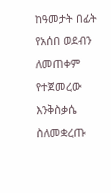ከዓመታት በፊት የአሰበ ወደብን ለመጠቀም የተጀመረው እንቅስቃሴ ስለመቋረጡ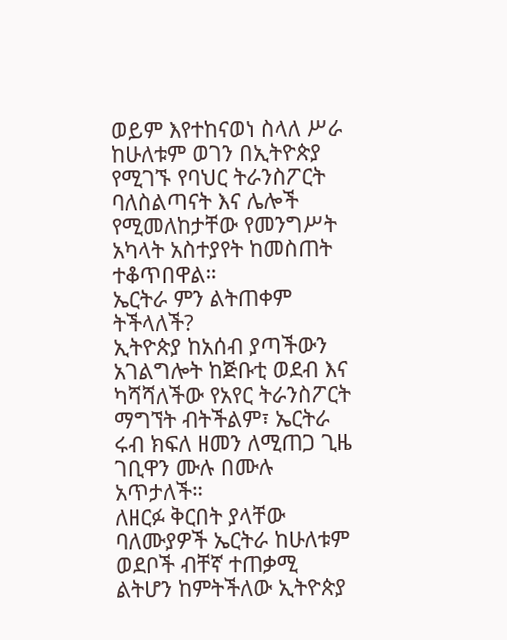ወይም እየተከናወነ ስላለ ሥራ ከሁለቱም ወገን በኢትዮጵያ የሚገኙ የባህር ትራንስፖርት ባለስልጣናት እና ሌሎች የሚመለከታቸው የመንግሥት አካላት አስተያየት ከመስጠት ተቆጥበዋል።
ኤርትራ ምን ልትጠቀም ትችላለች?
ኢትዮጵያ ከአሰብ ያጣችውን አገልግሎት ከጅቡቲ ወደብ እና ካሻሻለችው የአየር ትራንስፖርት ማግኘት ብትችልም፣ ኤርትራ ሩብ ክፍለ ዘመን ለሚጠጋ ጊዜ ገቢዋን ሙሉ በሙሉ አጥታለች።
ለዘርፉ ቅርበት ያላቸው ባለሙያዎች ኤርትራ ከሁለቱም ወደቦች ብቸኛ ተጠቃሚ ልትሆን ከምትችለው ኢትዮጵያ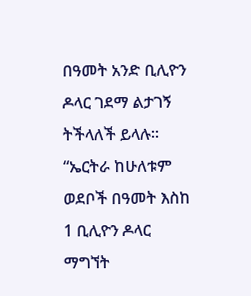በዓመት አንድ ቢሊዮን ዶላር ገደማ ልታገኝ ትችላለች ይላሉ።
“ኤርትራ ከሁለቱም ወደቦች በዓመት እስከ 1 ቢሊዮን ዶላር ማግኘት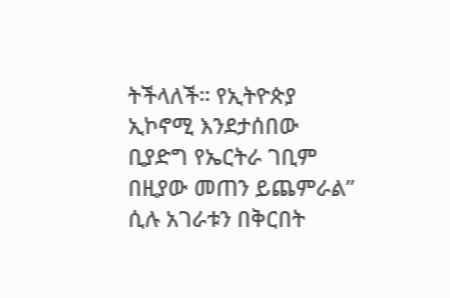ትችላለች። የኢትዮጵያ ኢኮኖሚ እንደታሰበው ቢያድግ የኤርትራ ገቢም በዚያው መጠን ይጨምራል” ሲሉ አገራቱን በቅርበት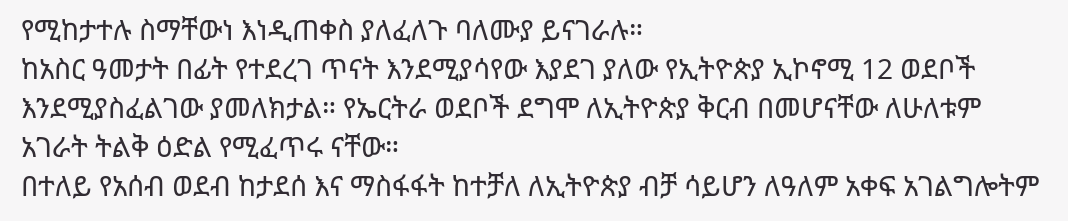የሚከታተሉ ስማቸውነ እነዲጠቀስ ያለፈለጉ ባለሙያ ይናገራሉ።
ከአስር ዓመታት በፊት የተደረገ ጥናት እንደሚያሳየው እያደገ ያለው የኢትዮጵያ ኢኮኖሚ 12 ወደቦች እንደሚያስፈልገው ያመለክታል። የኤርትራ ወደቦች ደግሞ ለኢትዮጵያ ቅርብ በመሆናቸው ለሁለቱም አገራት ትልቅ ዕድል የሚፈጥሩ ናቸው።
በተለይ የአሰብ ወደብ ከታደሰ እና ማስፋፋት ከተቻለ ለኢትዮጵያ ብቻ ሳይሆን ለዓለም አቀፍ አገልግሎትም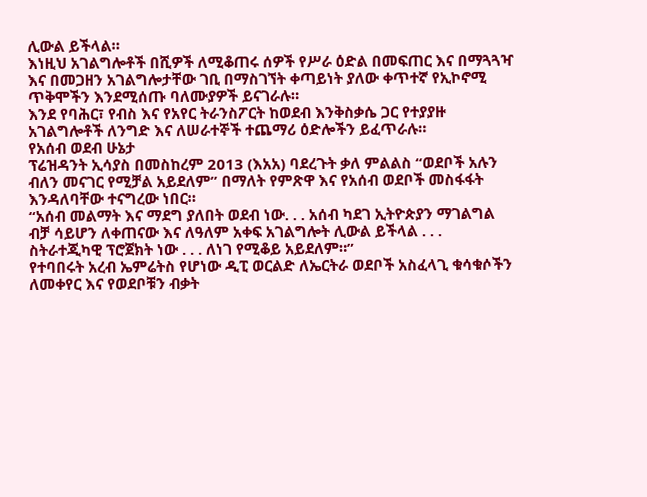ሊውል ይችላል።
እነዚህ አገልግሎቶች በሺዎች ለሚቆጠሩ ሰዎች የሥራ ዕድል በመፍጠር እና በማጓጓዣ እና በመጋዘን አገልግሎታቸው ገቢ በማስገኘት ቀጣይነት ያለው ቀጥተኛ የኢኮኖሚ ጥቅሞችን እንደሚሰጡ ባለሙያዎች ይናገራሉ።
እንደ የባሕር፣ የብስ እና የአየር ትራንስፖርት ከወደብ እንቅስቃሴ ጋር የተያያዙ አገልግሎቶች ለንግድ እና ለሠራተኞች ተጨማሪ ዕድሎችን ይፈጥራሉ።
የአሰብ ወደብ ሁኔታ
ፕሬዝዳንት ኢሳያስ በመስከረም 2013 (እአአ) ባደረጉት ቃለ ምልልስ “ወደቦች አሉን ብለን መናገር የሚቻል አይደለም” በማለት የምጽዋ እና የአሰብ ወደቦች መስፋፋት እንዳለባቸው ተናግረው ነበር።
“አሰብ መልማት እና ማደግ ያለበት ወደብ ነው. . . አሰብ ካደገ ኢትዮጵያን ማገልግል ብቻ ሳይሆን ለቀጠናው እና ለዓለም አቀፍ አገልግሎት ሊውል ይችላል . . . ስትራተጂካዊ ፕሮጀክት ነው . . . ለነገ የሚቆይ አይደለም።”
የተባበሩት አረብ ኤምሬትስ የሆነው ዲፒ ወርልድ ለኤርትራ ወደቦች አስፈላጊ ቁሳቁሶችን ለመቀየር እና የወደቦቹን ብቃት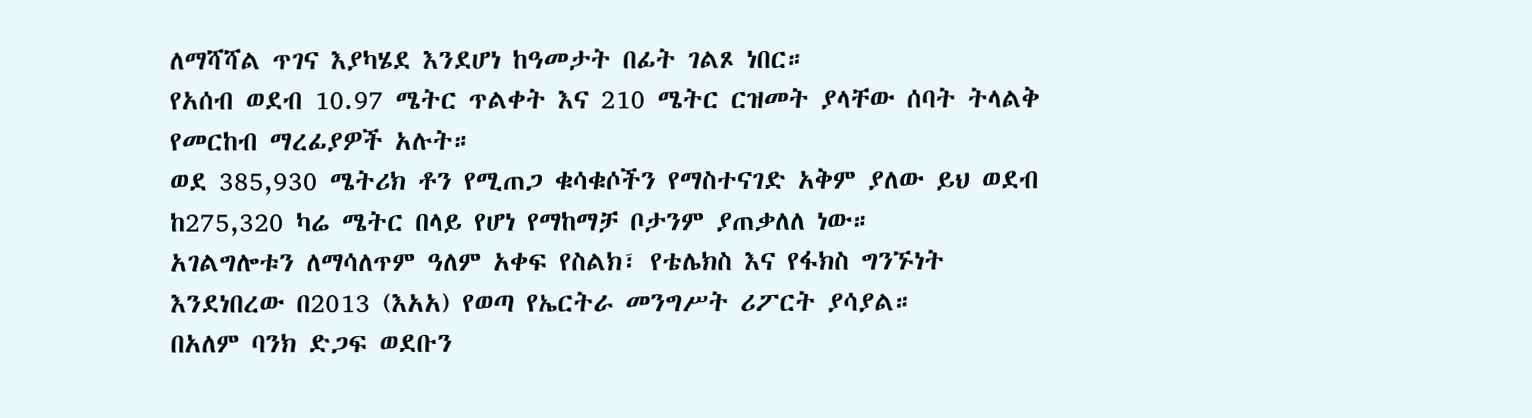ለማሻሻል ጥገና እያካሄደ እንደሆነ ከዓመታት በፊት ገልጾ ነበር።
የአሰብ ወደብ 10.97 ሜትር ጥልቀት እና 210 ሜትር ርዝመት ያላቸው ሰባት ትላልቅ የመርከብ ማረፊያዎች አሉት።
ወደ 385,930 ሜትሪክ ቶን የሚጠጋ ቁሳቁሶችን የማስተናገድ አቅም ያለው ይህ ወደብ ከ275,320 ካሬ ሜትር በላይ የሆነ የማከማቻ ቦታንም ያጠቃለለ ነው።
አገልግሎቱን ለማሳለጥም ዓለም አቀፍ የስልክ፣ የቴሌክስ እና የፋክስ ግንኙነት እንደነበረው በ2013 (እአአ) የወጣ የኤርትራ መንግሥት ሪፖርት ያሳያል።
በአለም ባንክ ድጋፍ ወደቡን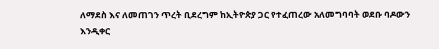ለማደስ እና ለመጠገን ጥረት ቢደረግም ከኢትዮጵያ ጋር የተፈጠረው አለመግባባት ወደቡ ባዶውን እንዲቀር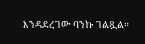እንዳደረገው ባንኩ ገልጿል።